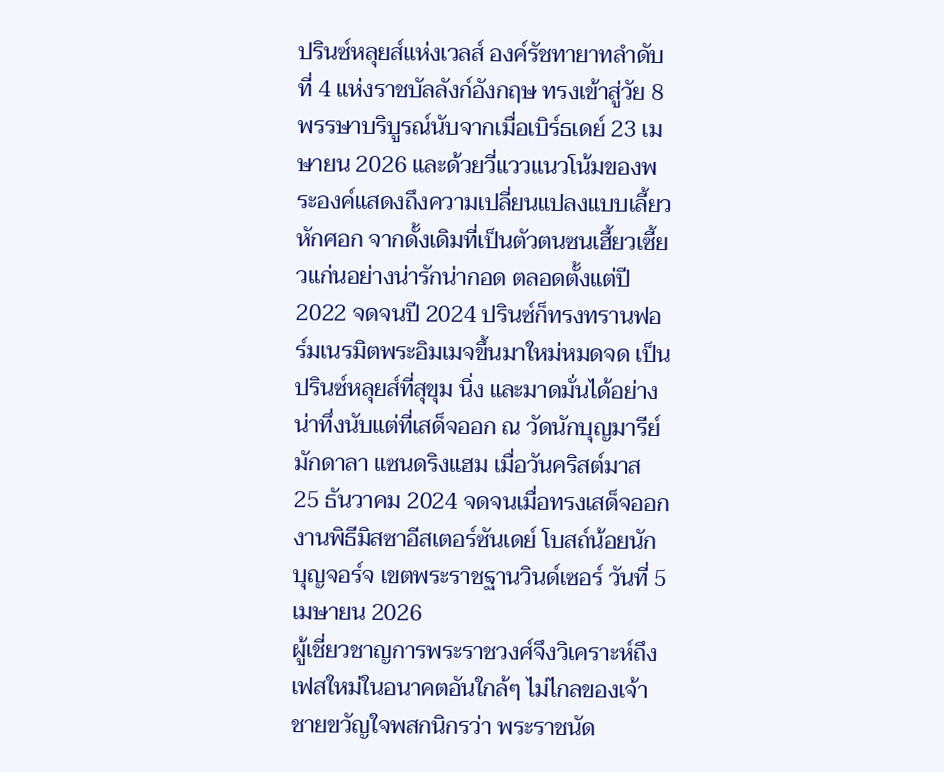ปรินซ์หลุยส์แห่งเวลส์ องค์รัชทายาทลำดับที่ 4 แห่งราชบัลลังก์อังกฤษ ทรงเข้าสู่วัย 8 พรรษาบริบูรณ์นับจากเมื่อเบิร์ธเดย์ 23 เมษายน 2026 และด้วยวี่แววแนวโน้มของพระองค์แสดงถึงความเปลี่ยนแปลงแบบเลี้ยวหักศอก จากดั้งเดิมที่เป็นตัวตนซนเฮี้ยวเซี้ยวแก่นอย่างน่ารักน่ากอด ตลอดตั้งแต่ปี 2022 จดจนปี 2024 ปรินซ์ก็ทรงทรานฟอร์มเนรมิตพระอิมเมจขึ้นมาใหม่หมดจด เป็นปรินซ์หลุยส์ที่สุขุม นิ่ง และมาดมั่นได้อย่างน่าทึ่งนับแต่ที่เสด็จออก ณ วัดนักบุญมารีย์ มักดาลา แซนดริงแฮม เมื่อวันคริสต์มาส 25 ธันวาคม 2024 จดจนเมื่อทรงเสด็จออกงานพิธีมิสซาอีสเตอร์ซันเดย์ โบสถ์น้อยนักบุญจอร์จ เขตพระราชฐานวินด์เซอร์ วันที่ 5 เมษายน 2026
ผู้เชี่ยวชาญการพระราชวงศ์จึงวิเคราะห์ถึงเฟสใหม่ในอนาคตอันใกล้ๆ ไม่ไกลของเจ้าชายขวัญใจพสกนิกรว่า พระราชนัด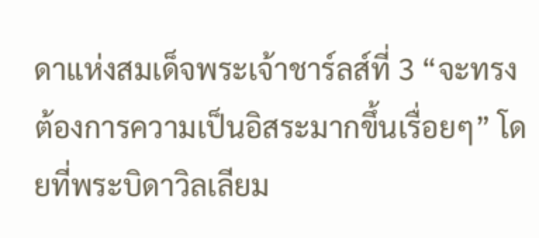ดาแห่งสมเด็จพระเจ้าชาร์ลส์ที่ 3 “จะทรงต้องการความเป็นอิสระมากขึ้นเรื่อยๆ” โดยที่พระบิดาวิลเลียม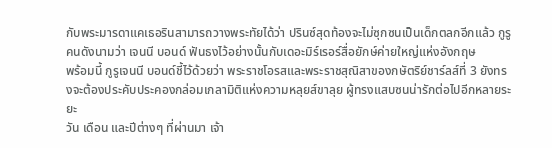กับพระมารดาแคเธอรินสามารถวางพระทัยได้ว่า ปรินซ์สุดท้องจะไม่ซุกซนเป็นเด็กตลกอีกแล้ว กูรูคนดังนามว่า เจนนี บอนด์ ฟันธงไว้อย่างนั้นกับเดอะมิร์เรอร์สื่อยักษ์ค่ายใหญ่แห่งอังกฤษ
พร้อมนี้ กูรูเจนนี บอนด์ชี้ไว้ด้วยว่า พระราชโอรสและพระราชสุณิสาของกษัตริย์ชาร์ลส์ที่ 3 ยังทรงจะต้องประคับประคองกล่อมเกลามิติแห่งความหลุยส์ขาลุย ผู้ทรงแสบซนน่ารักต่อไปอีกหลายระยะ
วัน เดือน และปีต่างๆ ที่ผ่านมา เจ้า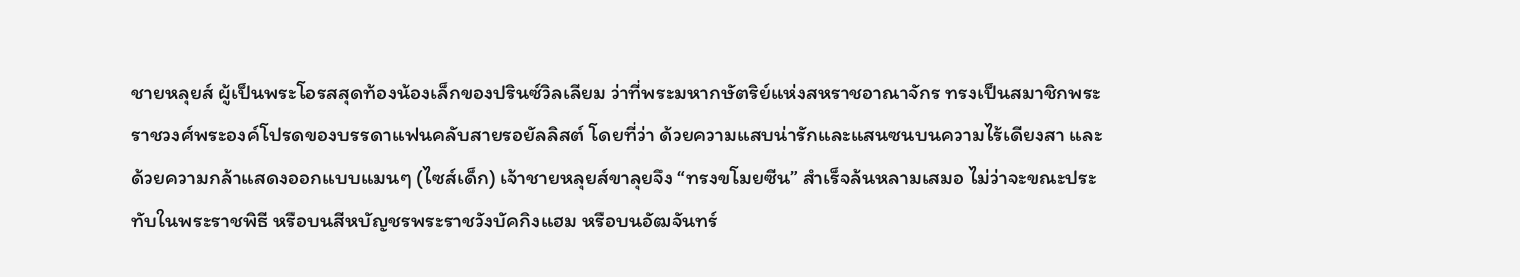ชายหลุยส์ ผู้เป็นพระโอรสสุดท้องน้องเล็กของปรินซ์วิลเลียม ว่าที่พระมหากษัตริย์แห่งสหราชอาณาจักร ทรงเป็นสมาชิกพระราชวงศ์พระองค์โปรดของบรรดาแฟนคลับสายรอยัลลิสต์ โดยที่ว่า ด้วยความแสบน่ารักและแสนซนบนความไร้เดียงสา และด้วยความกล้าแสดงออกแบบแมนๆ (ไซส์เด็ก) เจ้าชายหลุยส์ขาลุยจึง “ทรงขโมยซีน” สำเร็จล้นหลามเสมอ ไม่ว่าจะขณะประทับในพระราชพิธี หรือบนสีหบัญชรพระราชวังบัคกิงแฮม หรือบนอัฒจันทร์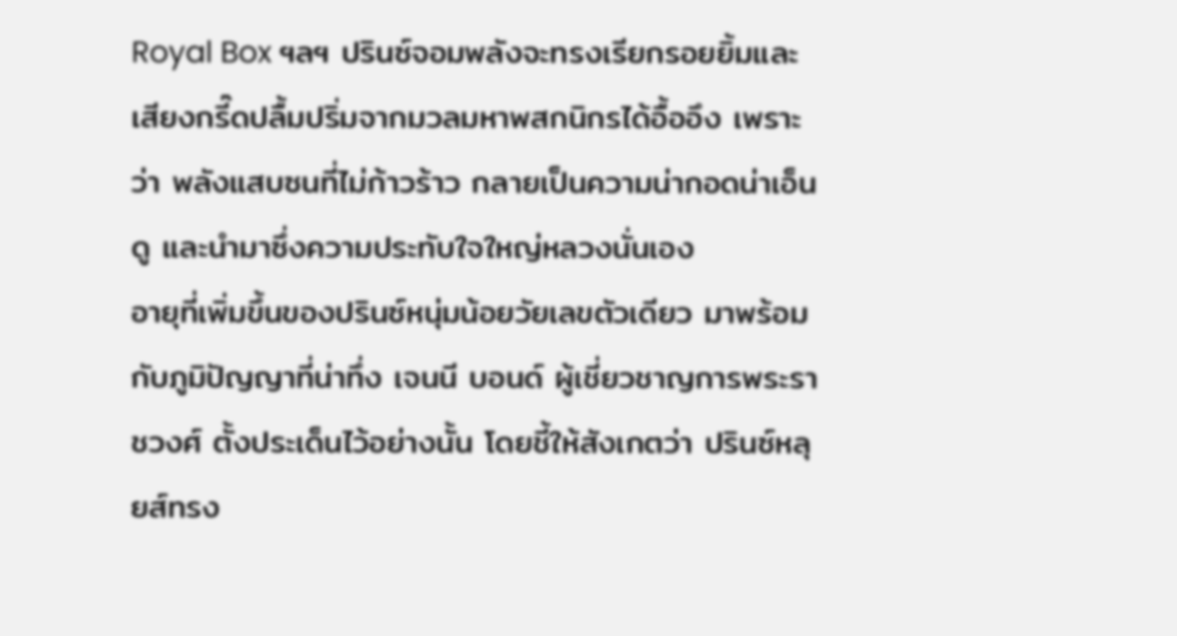Royal Box ฯลฯ ปรินซ์จอมพลังจะทรงเรียกรอยยิ้มและเสียงกรี๊ดปลื้มปริ่มจากมวลมหาพสกนิกรได้อื้ออึง เพราะว่า พลังแสบซนที่ไม่ก้าวร้าว กลายเป็นความน่ากอดน่าเอ็นดู และนำมาซึ่งความประทับใจใหญ่หลวงนั่นเอง
อายุที่เพิ่มขึ้นของปรินซ์หนุ่มน้อยวัยเลขตัวเดียว มาพร้อมกับภูมิปัญญาที่น่าทึ่ง เจนนี บอนด์ ผู้เชี่ยวชาญการพระราชวงศ์ ตั้งประเด็นไว้อย่างนั้น โดยชี้ให้สังเกตว่า ปรินซ์หลุยส์ทรง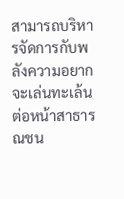สามารถบริหารจัดการกับพลังความอยากจะเล่นทะเล้นต่อหน้าสาธารณชน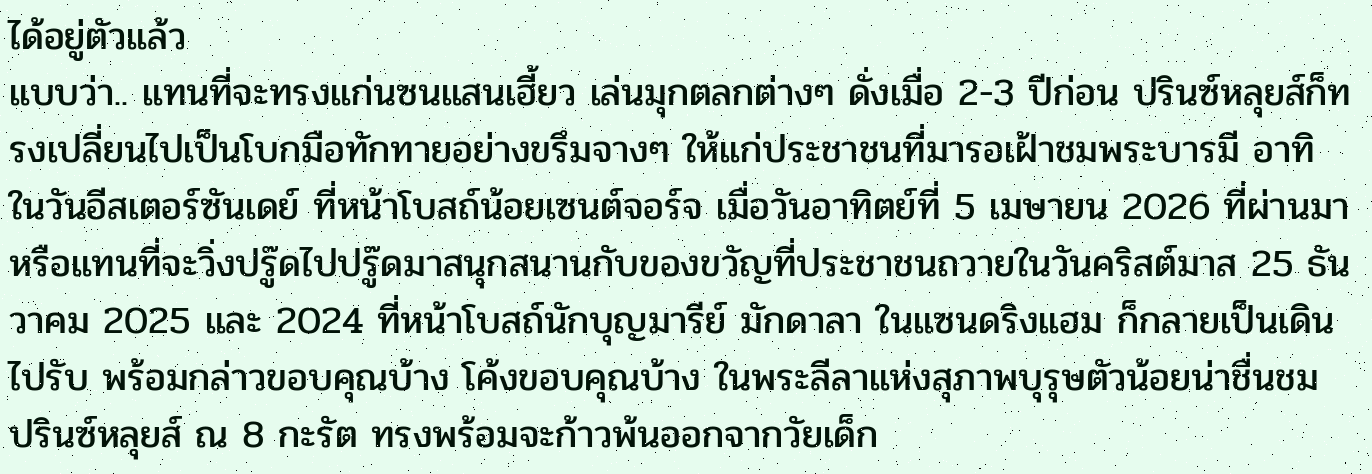ได้อยู่ตัวแล้ว
แบบว่า.. แทนที่จะทรงแก่นซนแสนเฮี้ยว เล่นมุกตลกต่างๆ ดั่งเมื่อ 2-3 ปีก่อน ปรินซ์หลุยส์ก็ทรงเปลี่ยนไปเป็นโบกมือทักทายอย่างขรึมจางๆ ให้แก่ประชาชนที่มารอเฝ้าชมพระบารมี อาทิ ในวันอีสเตอร์ซันเดย์ ที่หน้าโบสถ์น้อยเซนต์จอร์จ เมื่อวันอาทิตย์ที่ 5 เมษายน 2026 ที่ผ่านมา หรือแทนที่จะวิ่งปรู๊ดไปปรู๊ดมาสนุกสนานกับของขวัญที่ประชาชนถวายในวันคริสต์มาส 25 ธันวาคม 2025 และ 2024 ที่หน้าโบสถ์นักบุญมารีย์ มักดาลา ในแซนดริงแฮม ก็กลายเป็นเดินไปรับ พร้อมกล่าวขอบคุณบ้าง โค้งขอบคุณบ้าง ในพระลีลาแห่งสุภาพบุรุษตัวน้อยน่าชื่นชม
ปรินซ์หลุยส์ ณ 8 กะรัต ทรงพร้อมจะก้าวพ้นออกจากวัยเด็ก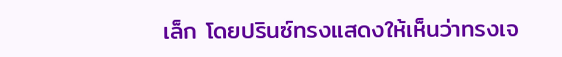เล็ก โดยปรินซ์ทรงแสดงให้เห็นว่าทรงเจ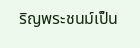ริญพระชนม์เป็น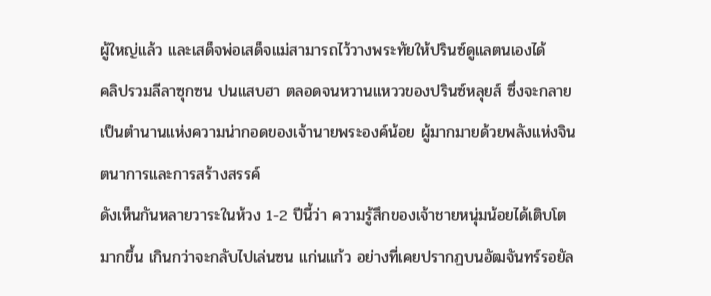ผู้ใหญ่แล้ว และเสด็จพ่อเสด็จแม่สามารถไว้วางพระทัยให้ปรินซ์ดูแลตนเองได้
คลิปรวมลีลาซุกซน ปนแสบฮา ตลอดจนหวานแหววของปรินซ์หลุยส์ ซึ่งจะกลายเป็นตำนานแห่งความน่ากอดของเจ้านายพระองค์น้อย ผู้มากมายด้วยพลังแห่งจินตนาการและการสร้างสรรค์
ดังเห็นกันหลายวาระในห้วง 1-2 ปีนี้ว่า ความรู้สึกของเจ้าชายหนุ่มน้อยได้เติบโตมากขึ้น เกินกว่าจะกลับไปเล่นซน แก่นแก้ว อย่างที่เคยปรากฏบนอัฒจันทร์รอยัล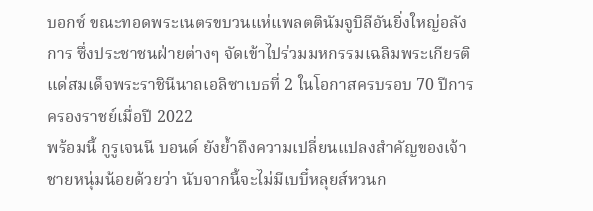บอกซ์ ขณะทอดพระเนตรขบวนแห่แพลตตินัมจูบิลีอันยิ่งใหญ่อลังการ ซึ่งประชาชนฝ่ายต่างๆ จัดเข้าไปร่วมมหกรรมเฉลิมพระเกียรติแด่สมเด็จพระราชินีนาถเอลิซาเบธที่ 2 ในโอกาสครบรอบ 70 ปีการครองราชย์เมื่อปี 2022
พร้อมนี้ กูรูเจนนี บอนด์ ยังย้ำถึงความเปลี่ยนแปลงสำคัญของเจ้าชายหนุ่มน้อยด้วยว่า นับจากนี้จะไม่มีเบบี๋หลุยส์หวนก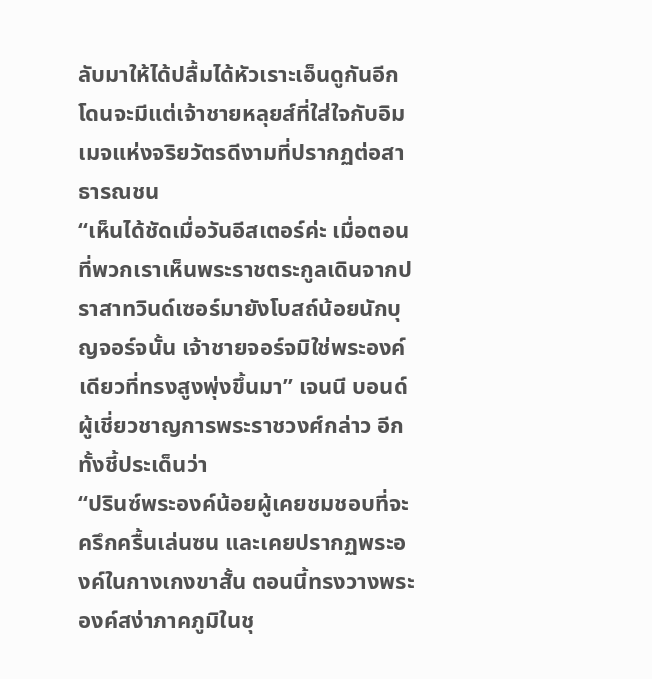ลับมาให้ได้ปลื้มได้หัวเราะเอ็นดูกันอีก โดนจะมีแต่เจ้าชายหลุยส์ที่ใส่ใจกับอิมเมจแห่งจริยวัตรดีงามที่ปรากฏต่อสาธารณชน
“เห็นได้ชัดเมื่อวันอีสเตอร์ค่ะ เมื่อตอนที่พวกเราเห็นพระราชตระกูลเดินจากปราสาทวินด์เซอร์มายังโบสถ์น้อยนักบุญจอร์จนั้น เจ้าชายจอร์จมิใช่พระองค์เดียวที่ทรงสูงพุ่งขึ้นมา” เจนนี บอนด์ ผู้เชี่ยวชาญการพระราชวงศ์กล่าว อีกทั้งชี้ประเด็นว่า
“ปรินซ์พระองค์น้อยผู้เคยชมชอบที่จะครึกครื้นเล่นซน และเคยปรากฏพระองค์ในกางเกงขาสั้น ตอนนี้ทรงวางพระองค์สง่าภาคภูมิในชุ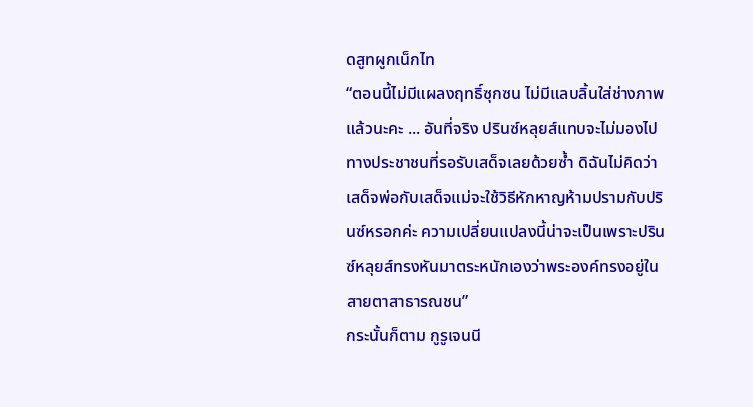ดสูทผูกเน็กไท
“ตอนนี้ไม่มีแผลงฤทธิ์ซุกซน ไม่มีแลบลิ้นใส่ช่างภาพแล้วนะคะ ... อันที่จริง ปรินซ์หลุยส์แทบจะไม่มองไปทางประชาชนที่รอรับเสด็จเลยด้วยซ้ำ ดิฉันไม่คิดว่าเสด็จพ่อกับเสด็จแม่จะใช้วิธีหักหาญห้ามปรามกับปรินซ์หรอกค่ะ ความเปลี่ยนแปลงนี้น่าจะเป็นเพราะปรินซ์หลุยส์ทรงหันมาตระหนักเองว่าพระองค์ทรงอยู่ในสายตาสาธารณชน”
กระนั้นก็ตาม กูรูเจนนี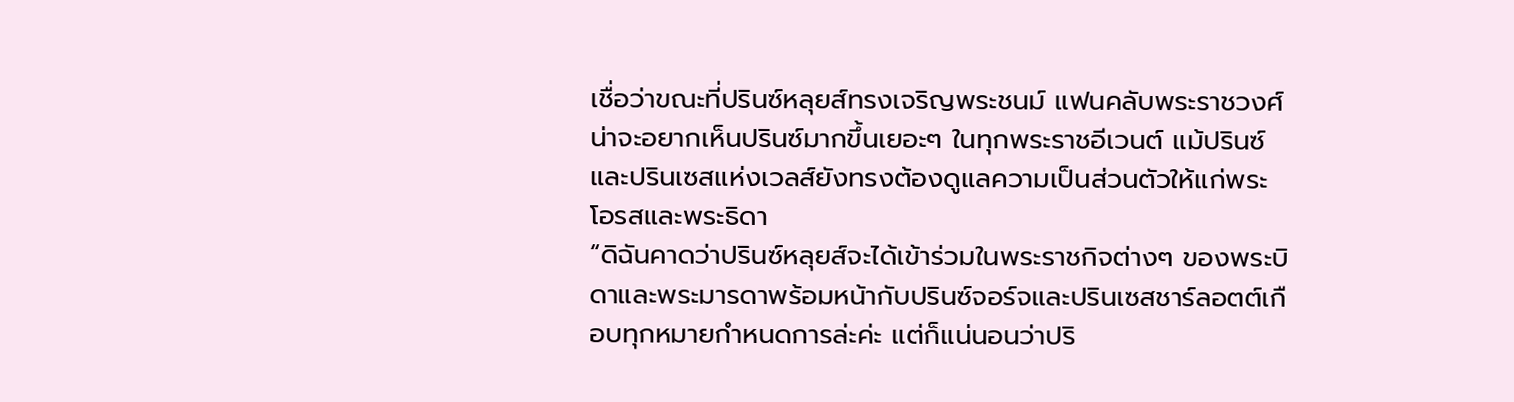เชื่อว่าขณะที่ปรินซ์หลุยส์ทรงเจริญพระชนม์ แฟนคลับพระราชวงศ์น่าจะอยากเห็นปรินซ์มากขึ้นเยอะๆ ในทุกพระราชอีเวนต์ แม้ปรินซ์และปรินเซสแห่งเวลส์ยังทรงต้องดูแลความเป็นส่วนตัวให้แก่พระโอรสและพระธิดา
“ดิฉันคาดว่าปรินซ์หลุยส์จะได้เข้าร่วมในพระราชกิจต่างๆ ของพระบิดาและพระมารดาพร้อมหน้ากับปรินซ์จอร์จและปรินเซสชาร์ลอตต์เกือบทุกหมายกำหนดการล่ะค่ะ แต่ก็แน่นอนว่าปริ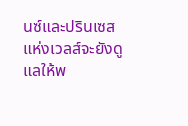นซ์และปรินเซสแห่งเวลส์จะยังดูแลให้พ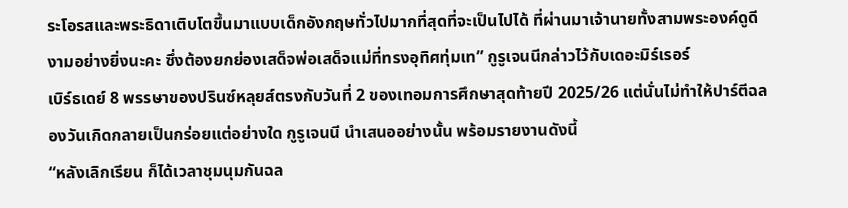ระโอรสและพระธิดาเติบโตขึ้นมาแบบเด็กอังกฤษทั่วไปมากที่สุดที่จะเป็นไปได้ ที่ผ่านมาเจ้านายทั้งสามพระองค์ดูดีงามอย่างยิ่งนะคะ ซึ่งต้องยกย่องเสด็จพ่อเสด็จแม่ที่ทรงอุทิศทุ่มเท” กูรูเจนนีกล่าวไว้กับเดอะมิร์เรอร์
เบิร์ธเดย์ 8 พรรษาของปรินซ์หลุยส์ตรงกับวันที่ 2 ของเทอมการศึกษาสุดท้ายปี 2025/26 แต่นั่นไม่ทำให้ปาร์ตีฉลองวันเกิดกลายเป็นกร่อยแต่อย่างใด กูรูเจนนี นำเสนออย่างนั้น พร้อมรายงานดังนี้
“หลังเลิกเรียน ก็ได้เวลาชุมนุมกันฉล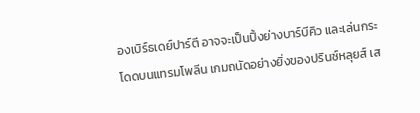องเบิร์ธเดย์ปาร์ตี อาจจะเป็นปิ้งย่างบาร์บีคิว และเล่นกระโดดบนแทรมโพลีน เกมถนัดอย่างยิ่งของปรินซ์หลุยส์ เส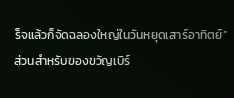ร็จแล้วก็จัดฉลองใหญ่ในวันหยุดเสาร์อาทิตย์”
ส่วนสำหรับของขวัญเบิร์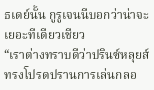ธเดย์นั้น กูรูเจนนีบอกว่าน่าจะเยอะทีเดียวเชียว
“เราต่างทราบดีว่าปรินซ์หลุยส์ทรงโปรดปรานการเล่นกลอ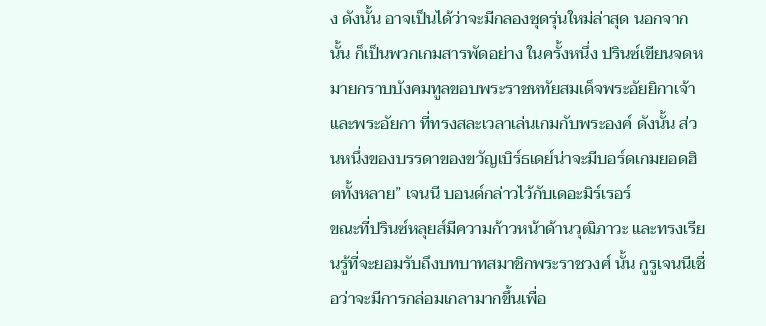ง ดังนั้น อาจเป็นได้ว่าจะมีกลองชุดรุ่นใหม่ล่าสุด นอกจากนั้น ก็เป็นพวกเกมสารพัดอย่าง ในครั้งหนึ่ง ปรินซ์เขียนจดหมายกราบบังคมทูลขอบพระราชหทัยสมเด็จพระอัยยิกาเจ้า และพระอัยกา ที่ทรงสละเวลาเล่นเกมกับพระองค์ ดังนั้น ส่วนหนึ่งของบรรดาของขวัญเบิร์ธเดย์น่าจะมีบอร์ดเกมยอดฮิตทั้งหลาย” เจนนี บอนด์กล่าวไว้กับเดอะมิร์เรอร์
ขณะที่ปรินซ์หลุยส์มีความก้าวหน้าด้านวุฒิภาวะ และทรงเรียนรู้ที่จะยอมรับถึงบทบาทสมาชิกพระราชวงศ์ นั้น กูรูเจนนีเชื่อว่าจะมีการกล่อมเกลามากขึ้นเพื่อ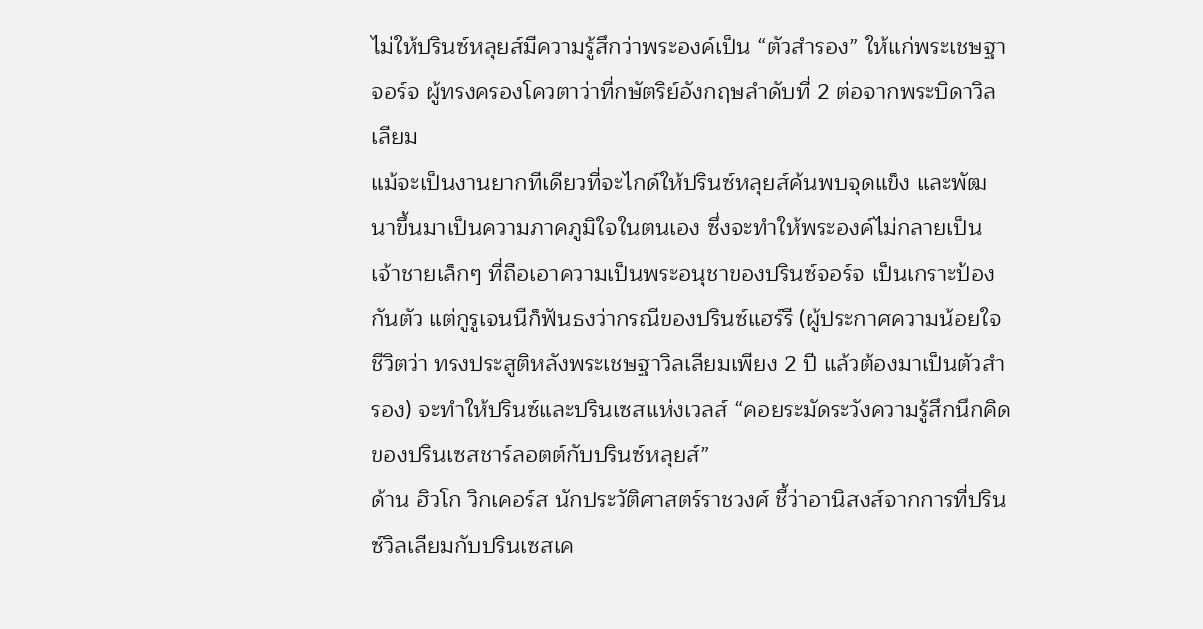ไม่ให้ปรินซ์หลุยส์มีความรู้สึกว่าพระองค์เป็น “ตัวสำรอง” ให้แก่พระเชษฐาจอร์จ ผู้ทรงครองโควตาว่าที่กษัตริย์อังกฤษลำดับที่ 2 ต่อจากพระบิดาวิลเลียม
แม้จะเป็นงานยากทีเดียวที่จะไกด์ให้ปรินซ์หลุยส์ค้นพบจุดแข็ง และพัฒนาขึ้นมาเป็นความภาคภูมิใจในตนเอง ซึ่งจะทำให้พระองค์ไม่กลายเป็นเจ้าชายเล็กๆ ที่ถือเอาความเป็นพระอนุชาของปรินซ์จอร์จ เป็นเกราะป้องกันตัว แต่กูรูเจนนีก็ฟันธงว่ากรณีของปรินซ์แฮร์รี (ผู้ประกาศความน้อยใจชีวิตว่า ทรงประสูติหลังพระเชษฐาวิลเลียมเพียง 2 ปี แล้วต้องมาเป็นตัวสำรอง) จะทำให้ปรินซ์และปรินเซสแห่งเวลส์ “คอยระมัดระวังความรู้สึกนึกคิดของปรินเซสชาร์ลอตต์กับปรินซ์หลุยส์”
ด้าน ฮิวโก วิกเคอร์ส นักประวัติศาสตร์ราชวงศ์ ชี้ว่าอานิสงส์จากการที่ปรินซ์วิลเลียมกับปรินเซสเค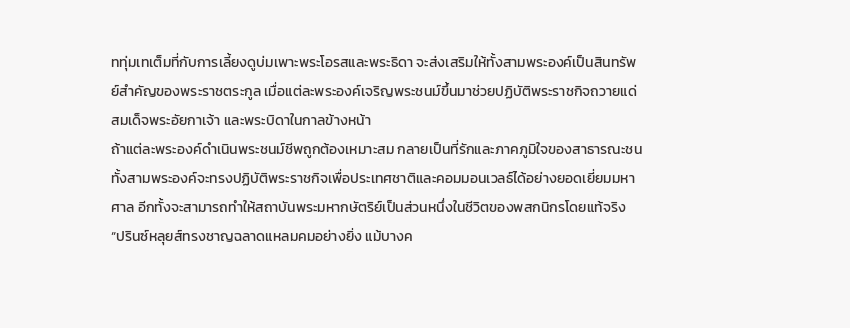ททุ่มเทเต็มที่กับการเลี้ยงดูบ่มเพาะพระโอรสและพระธิดา จะส่งเสริมให้ทั้งสามพระองค์เป็นสินทรัพย์สำคัญของพระราชตระกูล เมื่อแต่ละพระองค์เจริญพระชนม์ขึ้นมาช่วยปฏิบัติพระราชกิจถวายแด่สมเด็จพระอัยกาเจ้า และพระบิดาในกาลข้างหน้า
ถ้าแต่ละพระองค์ดำเนินพระชนม์ชีพถูกต้องเหมาะสม กลายเป็นที่รักและภาคภูมิใจของสาธารณะชน ทั้งสามพระองค์จะทรงปฏิบัติพระราชกิจเพื่อประเทศชาติและคอมมอนเวลธ์ได้อย่างยอดเยี่ยมมหาศาล อีกทั้งจะสามารถทำให้สถาบันพระมหากษัตริย์เป็นส่วนหนึ่งในชีวิตของพสกนิกรโดยแท้จริง
“ปรินซ์หลุยส์ทรงชาญฉลาดแหลมคมอย่างยิ่ง แม้บางค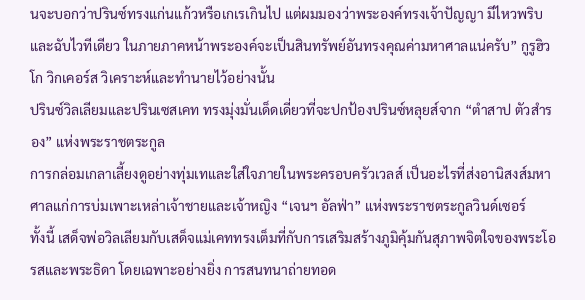นจะบอกว่าปรินซ์ทรงแก่นแก้วหรือเกเรเกินไป แต่ผมมองว่าพระองค์ทรงเจ้าปัญญา มีไหวพริบและฉับไวทีเดียว ในภายภาคหน้าพระองค์จะเป็นสินทรัพย์อันทรงคุณค่ามหาศาลแน่ครับ” กูรูฮิวโก วิกเคอร์ส วิเคราะห์และทำนายไว้อย่างนั้น
ปรินซ์วิลเลียมและปรินเซสเคท ทรงมุ่งมั่นเด็ดเดี่ยวที่จะปกป้องปรินซ์หลุยส์จาก “ตำสาป ตัวสำรอง” แห่งพระราชตระกูล
การกล่อมเกลาเลี้ยงดูอย่างทุ่มเทและใส่ใจภายในพระครอบครัวเวลส์ เป็นอะไรที่ส่งอานิสงส์มหาศาลแก่การบ่มเพาะเหล่าเจ้าชายและเจ้าหญิง “เจนฯ อัลฟ่า” แห่งพระราชตระกูลวินด์เซอร์
ทั้งนี้ เสด็จพ่อวิลเลียมกับเสด็จแม่เคททรงเต็มที่กับการเสริมสร้างภูมิคุ้มกันสุภาพจิตใจของพระโอรสและพระธิดา โดยเฉพาะอย่างยิ่ง การสนทนาถ่ายทอด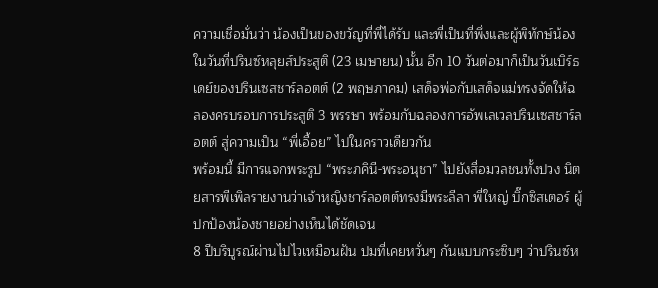ความเชื่อมั่นว่า น้องเป็นของขวัญที่พี่ได้รับ และพี่เป็นที่พึ่งและผู้พิทักษ์น้อง
ในวันที่ปรินซ์หลุยส์ประสูติ (23 เมษายน) นั้น อีก 10 วันต่อมาก็เป็นวันเบิร์ธเดย์ของปรินเซสชาร์ลอตต์ (2 พฤษภาคม) เสด็จพ่อกับเสด็จแม่ทรงจัดให้ฉลองครบรอบการประสูติ 3 พรรษา พร้อมกับฉลองการอัพเลเวลปรินเซสชาร์ลอตต์ สู่ความเป็น “พี่เอื้อย” ไปในคราวเดียวกัน
พร้อมนี้ มีการแจกพระรูป “พระภคินี-พระอนุชา” ไปยังสื่อมวลชนทั้งปวง นิตยสารพีเพิลรายงานว่าเจ้าหญิงชาร์ลอตต์ทรงมีพระลีลา พี่ใหญ่ บิ๊กซิสเตอร์ ผู้ปกป้องน้องชายอย่างเห็นได้ชัดเจน
8 ปีบริบูรณ์ผ่านไปไวเหมือนฝัน ปมที่เคยหวั่นๆ กันแบบกระซิบๆ ว่าปรินซ์ห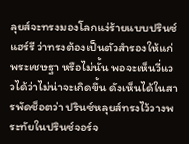ลุยส์จะทรงมองโลกแง่ร้ายแบบปรินซ์แฮร์รี ว่าทรงต้องเป็นตัวสำรองให้แก่พระเชษฐา หรือไม่นั้น พอจะเห็นวี่แววได้ว่าไม่น่าจะเกิดขึ้น ดังเห็นได้ในสารพัดช็อตว่า ปรินซ์หลุยส์ทรงไว้วางพระทัยในปรินซ์จอร์จ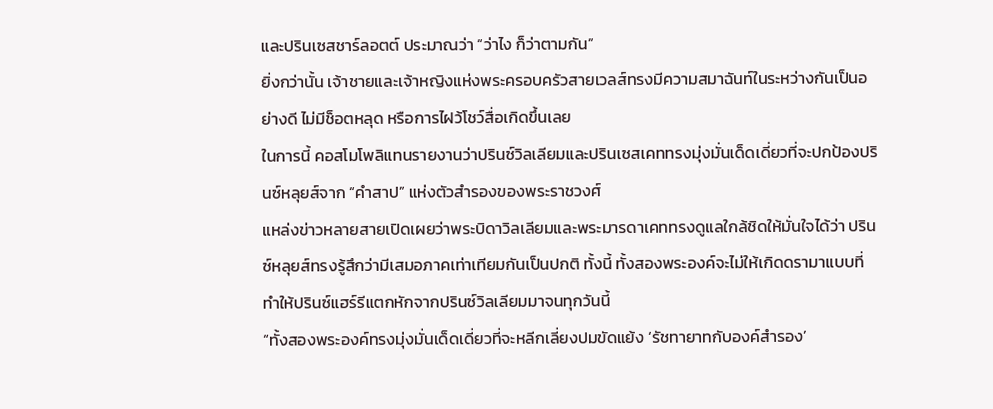และปรินเซสชาร์ลอตต์ ประมาณว่า “ว่าไง ก็ว่าตามกัน”
ยิ่งกว่านั้น เจ้าชายและเจ้าหญิงแห่งพระครอบครัวสายเวลส์ทรงมีความสมาฉันท์ในระหว่างกันเป็นอย่างดี ไม่มีช็อตหลุด หรือการไฝว้โชว์สื่อเกิดขึ้นเลย
ในการนี้ คอสโมโพลิแทนรายงานว่าปรินซ์วิลเลียมและปรินเซสเคททรงมุ่งมั่นเด็ดเดี่ยวที่จะปกป้องปรินซ์หลุยส์จาก “คำสาป” แห่งตัวสำรองของพระราชวงศ์
แหล่งข่าวหลายสายเปิดเผยว่าพระบิดาวิลเลียมและพระมารดาเคททรงดูแลใกล้ชิดให้มั่นใจได้ว่า ปรินซ์หลุยส์ทรงรู้สึกว่ามีเสมอภาคเท่าเทียมกันเป็นปกติ ทั้งนี้ ทั้งสองพระองค์จะไม่ให้เกิดดรามาแบบที่ทำให้ปรินซ์แฮร์รีแตกหักจากปรินซ์วิลเลียมมาจนทุกวันนี้
“ทั้งสองพระองค์ทรงมุ่งมั่นเด็ดเดี่ยวที่จะหลีกเลี่ยงปมขัดแย้ง ‘รัชทายาทกับองค์สำรอง’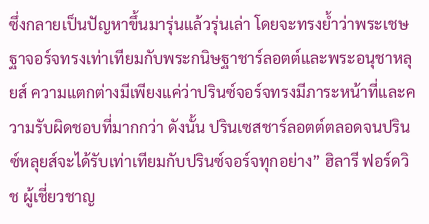ซึ่งกลายเป็นปัญหาขึ้นมารุ่นแล้วรุ่นเล่า โดยจะทรงย้ำว่าพระเชษฐาจอร์จทรงเท่าเทียมกับพระกนิษฐาชาร์ลอตต์และพระอนุชาหลุยส์ ความแตกต่างมีเพียงแค่ว่าปรินซ์จอร์จทรงมีภาระหน้าที่และความรับผิดชอบที่มากกว่า ดังนั้น ปรินเซสชาร์ลอตต์ตลอดจนปรินซ์หลุยส์จะได้รับเท่าเทียมกับปรินซ์จอร์จทุกอย่าง” ฮิลารี ฟอร์ดวิช ผู้เชี่ยวชาญ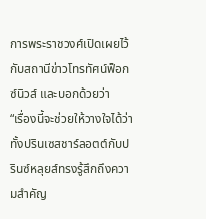การพระราชวงศ์เปิดเผยไว้กับสถานีข่าวโทรทัศน์ฟ็อกซ์นิวส์ และบอกด้วยว่า
“เรื่องนี้จะช่วยให้วางใจได้ว่าทั้งปรินเซสชาร์ลอตต์กับปรินซ์หลุยส์ทรงรู้สึกถึงความสำคัญ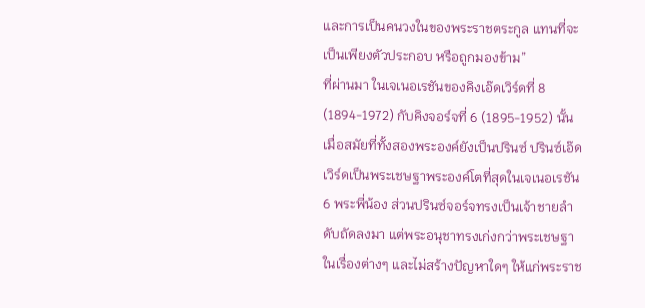และการเป็นคนวงในของพระราชตระกูล แทนที่จะเป็นเพียงตัวประกอบ หรือถูกมองข้าม”
ที่ผ่านมา ในเจเนอเรชันของคิงเอ๊ดเวิร์ดที่ 8 (1894-1972) กับคิงจอร์จที่ 6 (1895-1952) นั้น เมื่อสมัยที่ทั้งสองพระองค์ยังเป็นปรินซ์ ปรินซ์เอ๊ดเวิร์ดเป็นพระเชษฐาพระองค์โตที่สุดในเจเนอเรชัน 6 พระพี่น้อง ส่วนปรินซ์จอร์จทรงเป็นเจ้าชายลำดับถัดลงมา แต่พระอนุชาทรงเก่งกว่าพระเชษฐาในเรื่องต่างๆ และไม่สร้างปัญหาใดๆ ให้แก่พระราช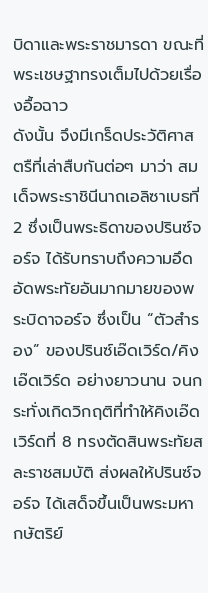บิดาและพระราชมารดา ขณะที่พระเชษฐาทรงเต็มไปด้วยเรื่องอื้อฉาว
ดังนั้น จึงมีเกร็ดประวัติศาสตรืที่เล่าสืบกันต่อๆ มาว่า สมเด็จพระราชินีนาถเอลิซาเบธที่ 2 ซึ่งเป็นพระธิดาของปรินซ์จอร์จ ได้รับทราบถึงความอึดอัดพระทัยอันมากมายของพระบิดาจอร์จ ซึ่งเป็น “ตัวสำรอง” ของปรินซ์เอ๊ดเวิร์ด/คิงเอ๊ดเวิร์ด อย่างยาวนาน จนกระทั่งเกิดวิกฤติที่ทำให้คิงเอ๊ดเวิร์ดที่ 8 ทรงตัดสินพระทัยสละราชสมบัติ ส่งผลให้ปรินซ์จอร์จ ได้เสด็จขึ้นเป็นพระมหากษัตริย์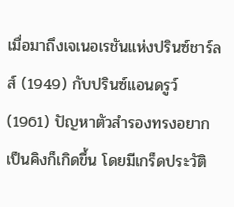เมื่อมาถึงเจเนอเรชันแห่งปรินซ์ชาร์ลส์ (1949) กับปรินซ์แอนดรูว์ (1961) ปัญหาตัวสำรองทรงอยากเป็นคิงก็เกิดขึ้น โดยมีเกร็ดประวัติ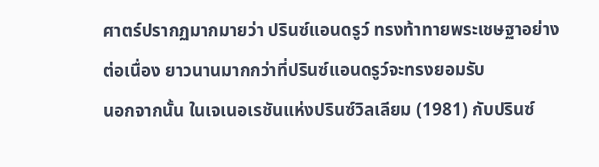ศาตร์ปรากฏมากมายว่า ปรินซ์แอนดรูว์ ทรงท้าทายพระเชษฐาอย่างต่อเนื่อง ยาวนานมากกว่าที่ปรินซ์แอนดรูว์จะทรงยอมรับ
นอกจากนั้น ในเจเนอเรชันแห่งปรินซ์วิลเลียม (1981) กับปรินซ์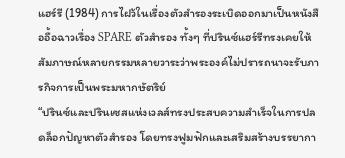แฮร์รี (1984) การไฝว้ในเรื่องตัวสำรองระเบิดออกมาเป็นหนังสืออื้อฉาวเรื่อง SPARE ตัวสำรอง ทั้งๆ ที่ปรินซ์แฮร์รีทรงเคยให้สัมภาษณ์หลายกรรมหลายวาระว่าพระองค์ไม่ปรารถนาจะรับภารกิจการเป็นพระมหากษัตริย์
“ปรินซ์และปรินเซสแห่งเวลส์ทรงประสบความสำเร็จในการปลดล็อกปัญหาตัวสำรอง โดยทรงฟูมฟักและเสริมสร้างบรรยากา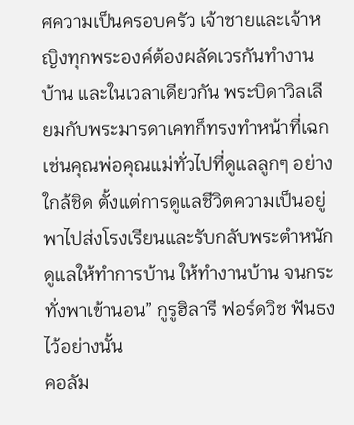ศความเป็นครอบครัว เจ้าชายและเจ้าหญิงทุกพระองค์ต้องผลัดเวรกันทำงานบ้าน และในเวลาเดียวกัน พระบิดาวิลเลียมกับพระมารดาเคทก็ทรงทำหน้าที่เฉกเช่นคุณพ่อคุณแม่ทั่วไปที่ดูแลลูกๆ อย่างใกล้ชิด ตั้งแต่การดูแลชีวิตความเป็นอยู่ พาไปส่งโรงเรียนและรับกลับพระตำหนัก ดูแลให้ทำการบ้าน ให้ทำงานบ้าน จนกระทั่งพาเข้านอน” กูรูฮิลารี ฟอร์ดวิช ฟันธงไว้อย่างนั้น
คอลัม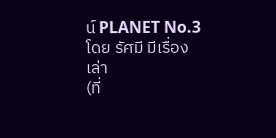น์ PLANET No.3
โดย รัศมี มีเรื่องเล่า
(ที่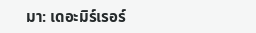มา: เดอะมิร์เรอร์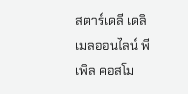สตาร์เดลี เดลิเมลออนไลน์ พีเพิล คอสโม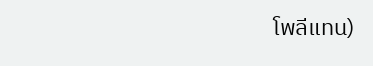โพลีแทน)